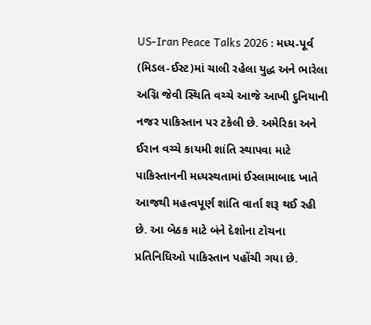US-Iran Peace Talks 2026 : મધ્ય-પૂર્વ (મિડલ-ઈસ્ટ)માં ચાલી રહેલા યુદ્ધ અને ભારેલા અગ્નિ જેવી સ્થિતિ વચ્ચે આજે આખી દુનિયાની નજર પાકિસ્તાન પર ટકેલી છે. અમેરિકા અને ઈરાન વચ્ચે કાયમી શાંતિ સ્થાપવા માટે પાકિસ્તાનની મધ્યસ્થતામાં ઈસ્લામાબાદ ખાતે આજથી મહત્વપૂર્ણ શાંતિ વાર્તા શરૂ થઈ રહી છે. આ બેઠક માટે બંને દેશોના ટોચના પ્રતિનિધિઓ પાકિસ્તાન પહોંચી ગયા છે.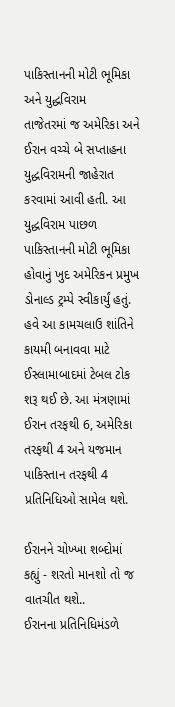પાકિસ્તાનની મોટી ભૂમિકા અને યુદ્ધવિરામ
તાજેતરમાં જ અમેરિકા અને ઈરાન વચ્ચે બે સપ્તાહના યુદ્ધવિરામની જાહેરાત કરવામાં આવી હતી. આ યુદ્ધવિરામ પાછળ પાકિસ્તાનની મોટી ભૂમિકા હોવાનું ખુદ અમેરિકન પ્રમુખ ડોનાલ્ડ ટ્રમ્પે સ્વીકાર્યું હતું. હવે આ કામચલાઉ શાંતિને કાયમી બનાવવા માટે ઈસ્લામાબાદમાં ટેબલ ટોક શરૂ થઈ છે. આ મંત્રણામાં ઈરાન તરફથી 6, અમેરિકા તરફથી 4 અને યજમાન પાકિસ્તાન તરફથી 4 પ્રતિનિધિઓ સામેલ થશે.

ઈરાનને ચોખ્ખા શબ્દોમાં કહ્યું - શરતો માનશો તો જ વાતચીત થશે..
ઈરાનના પ્રતિનિધિમંડળે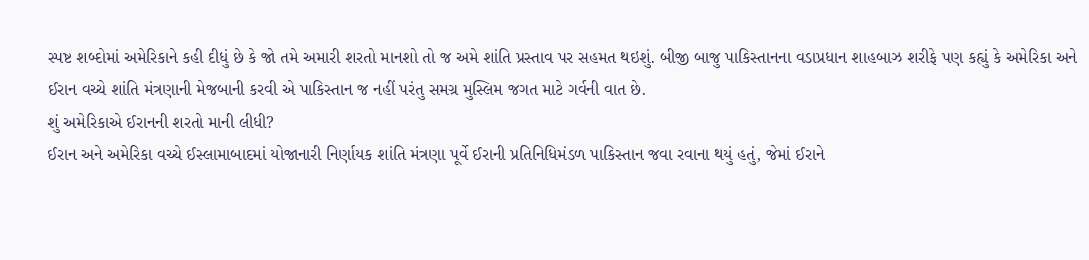સ્પષ્ટ શબ્દોમાં અમેરિકાને કહી દીધું છે કે જો તમે અમારી શરતો માનશો તો જ અમે શાંતિ પ્રસ્તાવ પર સહમત થઇશું. બીજી બાજુ પાકિસ્તાનના વડાપ્રધાન શાહબાઝ શરીફે પણ કહ્યું કે અમેરિકા અને ઈરાન વચ્ચે શાંતિ મંત્રણાની મેજબાની કરવી એ પાકિસ્તાન જ નહીં પરંતુ સમગ્ર મુસ્લિમ જગત માટે ગર્વની વાત છે.
શું અમેરિકાએ ઈરાનની શરતો માની લીધી?
ઈરાન અને અમેરિકા વચ્ચે ઈસ્લામાબાદમાં યોજાનારી નિર્ણાયક શાંતિ મંત્રણા પૂર્વે ઈરાની પ્રતિનિધિમંડળ પાકિસ્તાન જવા રવાના થયું હતું, જેમાં ઈરાને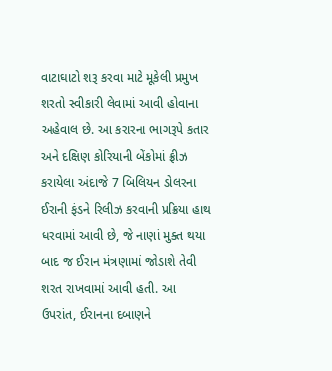વાટાઘાટો શરૂ કરવા માટે મૂકેલી પ્રમુખ શરતો સ્વીકારી લેવામાં આવી હોવાના અહેવાલ છે. આ કરારના ભાગરૂપે કતાર અને દક્ષિણ કોરિયાની બેંકોમાં ફ્રીઝ કરાયેલા અંદાજે 7 બિલિયન ડોલરના ઈરાની ફંડને રિલીઝ કરવાની પ્રક્રિયા હાથ ધરવામાં આવી છે, જે નાણાં મુક્ત થયા બાદ જ ઈરાન મંત્રણામાં જોડાશે તેવી શરત રાખવામાં આવી હતી. આ ઉપરાંત, ઈરાનના દબાણને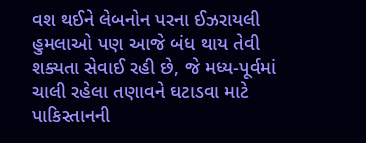વશ થઈને લેબનોન પરના ઈઝરાયલી હુમલાઓ પણ આજે બંધ થાય તેવી શક્યતા સેવાઈ રહી છે, જે મધ્ય-પૂર્વમાં ચાલી રહેલા તણાવને ઘટાડવા માટે પાકિસ્તાનની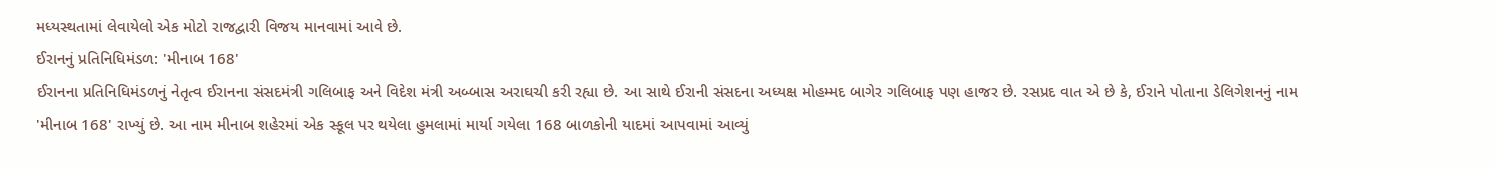મધ્યસ્થતામાં લેવાયેલો એક મોટો રાજદ્વારી વિજય માનવામાં આવે છે.
ઈરાનનું પ્રતિનિધિમંડળ: 'મીનાબ 168'
ઈરાનના પ્રતિનિધિમંડળનું નેતૃત્વ ઈરાનના સંસદમંત્રી ગલિબાફ અને વિદેશ મંત્રી અબ્બાસ અરાઘચી કરી રહ્યા છે. આ સાથે ઈરાની સંસદના અધ્યક્ષ મોહમ્મદ બાગેર ગલિબાફ પણ હાજર છે. રસપ્રદ વાત એ છે કે, ઈરાને પોતાના ડેલિગેશનનું નામ 'મીનાબ 168' રાખ્યું છે. આ નામ મીનાબ શહેરમાં એક સ્કૂલ પર થયેલા હુમલામાં માર્યા ગયેલા 168 બાળકોની યાદમાં આપવામાં આવ્યું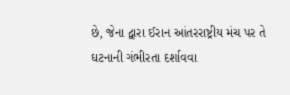છે, જેના દ્વારા ઈરાન આંતરરાષ્ટ્રીય મંચ પર તે ઘટનાની ગંભીરતા દર્શાવવા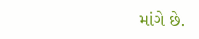માંગે છે.